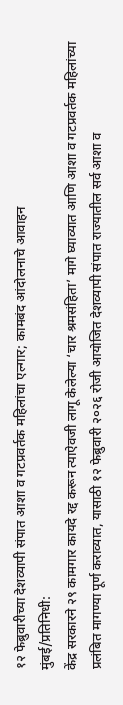१२ फेब्रुवारीच्या देशव्यापी संपात आशा व गटप्रवर्तक महिलांचा एल्गार; कामबंद आंदोलनाचे आवाहन
मुंबई/प्रतिनिधी:
केंद्र सरकारने २९ कामगार कायदे रद्द करून त्याऐवजी लागू केलेल्या ‘चार श्रमसंहिता’ मागे घ्याव्यात आणि आशा व गटप्रवर्तक महिलांच्या प्रलंबित मागण्या पूर्ण कराव्यात, यासाठी १२ फेब्रुवारी २०२६ रोजी आयोजित देशव्यापी संपात राज्यातील सर्व आशा व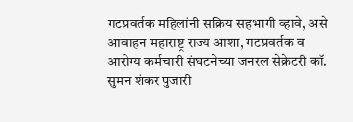गटप्रवर्तक महिलांनी सक्रिय सहभागी व्हावे, असे आवाहन महाराष्ट्र राज्य आशा, गटप्रवर्तक व आरोग्य कर्मचारी संघटनेच्या जनरल सेक्रेटरी कॉ. सुमन शंकर पुजारी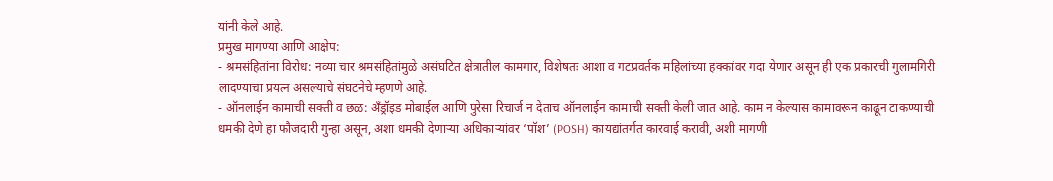यांनी केले आहे.
प्रमुख मागण्या आणि आक्षेप:
- श्रमसंहितांना विरोध: नव्या चार श्रमसंहितांमुळे असंघटित क्षेत्रातील कामगार, विशेषतः आशा व गटप्रवर्तक महिलांच्या हक्कांवर गदा येणार असून ही एक प्रकारची गुलामगिरी लादण्याचा प्रयत्न असल्याचे संघटनेचे म्हणणे आहे.
- ऑनलाईन कामाची सक्ती व छळ: अँड्रॉइड मोबाईल आणि पुरेसा रिचार्ज न देताच ऑनलाईन कामाची सक्ती केली जात आहे. काम न केल्यास कामावरून काढून टाकण्याची धमकी देणे हा फौजदारी गुन्हा असून, अशा धमकी देणाऱ्या अधिकाऱ्यांवर ‘पॉश’ (POSH) कायद्यांतर्गत कारवाई करावी, अशी मागणी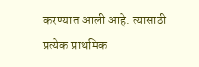करण्यात आली आहे. त्यासाठी प्रत्येक प्राथमिक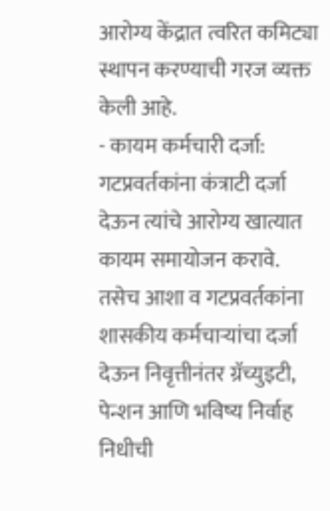आरोग्य केंद्रात त्वरित कमिट्या स्थापन करण्याची गरज व्यक्त केली आहे.
- कायम कर्मचारी दर्जा: गटप्रवर्तकांना कंत्राटी दर्जा देऊन त्यांचे आरोग्य खात्यात कायम समायोजन करावे. तसेच आशा व गटप्रवर्तकांना शासकीय कर्मचाऱ्यांचा दर्जा देऊन निवृत्तीनंतर ग्रॅच्युइटी, पेन्शन आणि भविष्य निर्वाह निधीची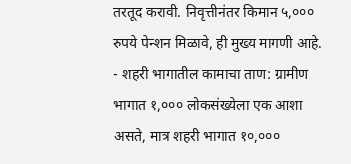तरतूद करावी. निवृत्तीनंतर किमान ५,००० रुपये पेन्शन मिळावे, ही मुख्य मागणी आहे.
- शहरी भागातील कामाचा ताण: ग्रामीण भागात १,००० लोकसंख्येला एक आशा असते, मात्र शहरी भागात १०,०००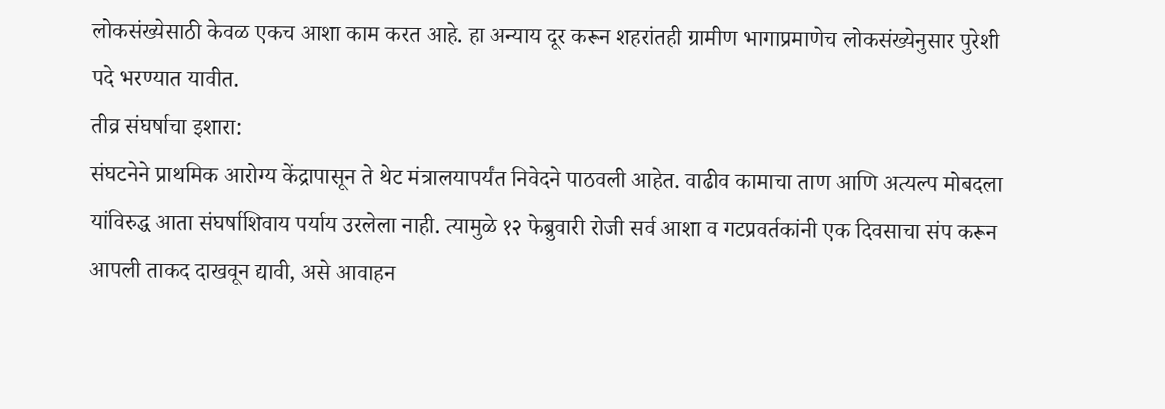लोकसंख्येसाठी केवळ एकच आशा काम करत आहे. हा अन्याय दूर करून शहरांतही ग्रामीण भागाप्रमाणेच लोकसंख्येनुसार पुरेशी पदे भरण्यात यावीत.
तीव्र संघर्षाचा इशारा:
संघटनेने प्राथमिक आरोग्य केंद्रापासून ते थेट मंत्रालयापर्यंत निवेदने पाठवली आहेत. वाढीव कामाचा ताण आणि अत्यल्प मोबदला यांविरुद्ध आता संघर्षाशिवाय पर्याय उरलेला नाही. त्यामुळे १२ फेब्रुवारी रोजी सर्व आशा व गटप्रवर्तकांनी एक दिवसाचा संप करून आपली ताकद दाखवून द्यावी, असे आवाहन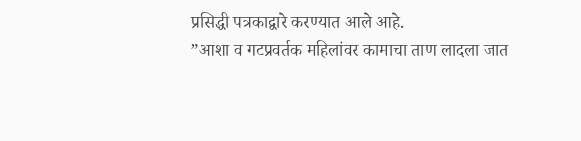प्रसिद्धी पत्रकाद्वारे करण्यात आले आहे.
”आशा व गटप्रवर्तक महिलांवर कामाचा ताण लादला जात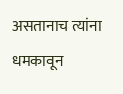असतानाच त्यांना धमकावून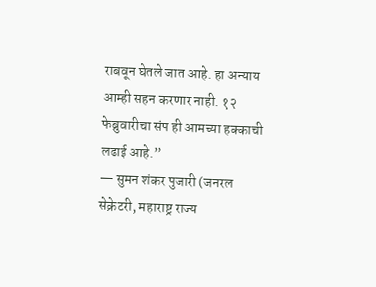राबवून घेतले जात आहे. हा अन्याय आम्ही सहन करणार नाही. १२ फेब्रुवारीचा संप ही आमच्या हक्काची लढाई आहे.”
— सुमन शंकर पुजारी (जनरल सेक्रेटरी, महाराष्ट्र राज्य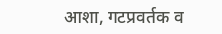आशा, गटप्रवर्तक व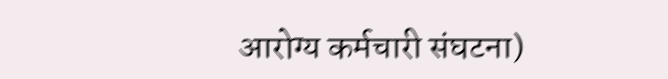आरोग्य कर्मचारी संघटना)